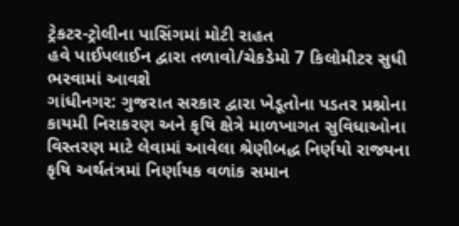ટ્રેકટર-ટ્રોલીના પાસિંગમાં મોટી રાહત
હવે પાઈપલાઈન દ્વારા તળાવો/ચેકડેમો 7 કિલોમીટર સુધી ભરવામાં આવશે
ગાંધીનગર: ગુજરાત સરકાર દ્વારા ખેડૂતોના પડતર પ્રશ્નોના કાયમી નિરાકરણ અને કૃષિ ક્ષેત્રે માળખાગત સુવિધાઓના વિસ્તરણ માટે લેવામાં આવેલા શ્રેણીબદ્ધ નિર્ણયો રાજ્યના કૃષિ અર્થતંત્રમાં નિર્ણાયક વળાંક સમાન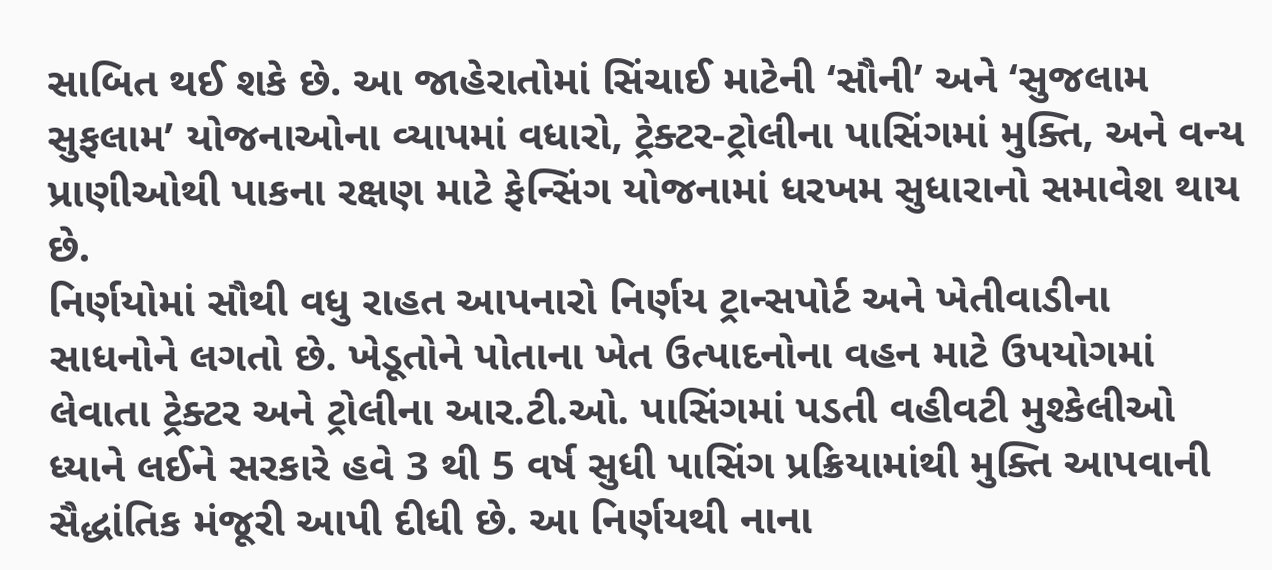સાબિત થઈ શકે છે. આ જાહેરાતોમાં સિંચાઈ માટેની ‘સૌની’ અને ‘સુજલામ સુફલામ’ યોજનાઓના વ્યાપમાં વધારો, ટ્રેક્ટર-ટ્રોલીના પાસિંગમાં મુક્તિ, અને વન્ય પ્રાણીઓથી પાકના રક્ષણ માટે ફેન્સિંગ યોજનામાં ધરખમ સુધારાનો સમાવેશ થાય છે.
નિર્ણયોમાં સૌથી વધુ રાહત આપનારો નિર્ણય ટ્રાન્સપોર્ટ અને ખેતીવાડીના સાધનોને લગતો છે. ખેડૂતોને પોતાના ખેત ઉત્પાદનોના વહન માટે ઉપયોગમાં લેવાતા ટ્રેક્ટર અને ટ્રોલીના આર.ટી.ઓ. પાસિંગમાં પડતી વહીવટી મુશ્કેલીઓ ધ્યાને લઈને સરકારે હવે 3 થી 5 વર્ષ સુધી પાસિંગ પ્રક્રિયામાંથી મુક્તિ આપવાની સૈદ્ધાંતિક મંજૂરી આપી દીધી છે. આ નિર્ણયથી નાના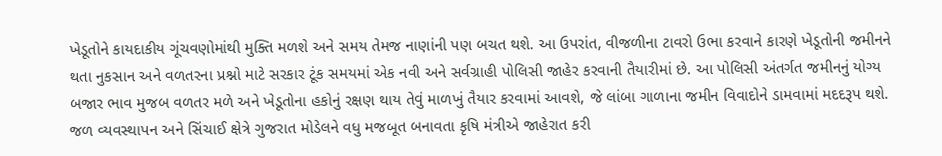ખેડૂતોને કાયદાકીય ગૂંચવણોમાંથી મુક્તિ મળશે અને સમય તેમજ નાણાંની પણ બચત થશે. આ ઉપરાંત, વીજળીના ટાવરો ઉભા કરવાને કારણે ખેડૂતોની જમીનને થતા નુકસાન અને વળતરના પ્રશ્નો માટે સરકાર ટૂંક સમયમાં એક નવી અને સર્વગ્રાહી પોલિસી જાહેર કરવાની તૈયારીમાં છે. આ પોલિસી અંતર્ગત જમીનનું યોગ્ય બજાર ભાવ મુજબ વળતર મળે અને ખેડૂતોના હકોનું રક્ષણ થાય તેવું માળખું તૈયાર કરવામાં આવશે, જે લાંબા ગાળાના જમીન વિવાદોને ડામવામાં મદદરૂપ થશે.
જળ વ્યવસ્થાપન અને સિંચાઈ ક્ષેત્રે ગુજરાત મોડેલને વધુ મજબૂત બનાવતા કૃષિ મંત્રીએ જાહેરાત કરી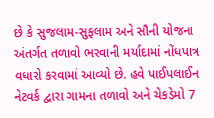છે કે સુજલામ-સુફલામ અને સૌની યોજના અંતર્ગત તળાવો ભરવાની મર્યાદામાં નોંધપાત્ર વધારો કરવામાં આવ્યો છે. હવે પાઈપલાઈન નેટવર્ક દ્વારા ગામના તળાવો અને ચેકડેમો 7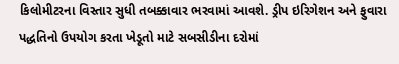કિલોમીટરના વિસ્તાર સુધી તબક્કાવાર ભરવામાં આવશે. ડ્રીપ ઇરિગેશન અને ફુવારા પદ્ધતિનો ઉપયોગ કરતા ખેડૂતો માટે સબસીડીના દરોમાં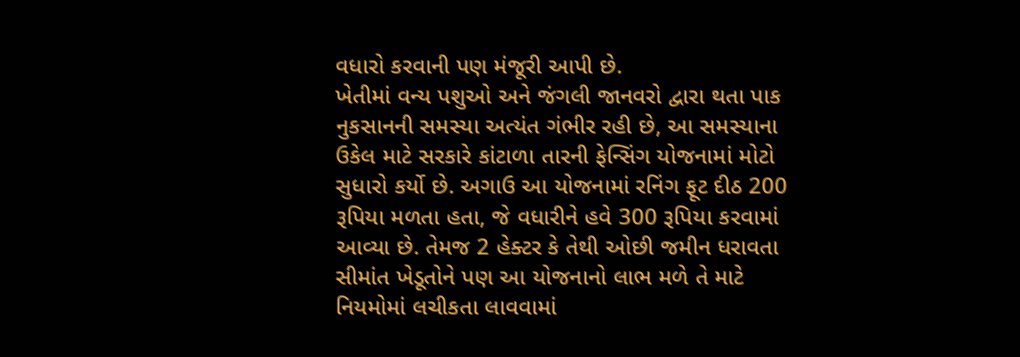વધારો કરવાની પણ મંજૂરી આપી છે.
ખેતીમાં વન્ય પશુઓ અને જંગલી જાનવરો દ્વારા થતા પાક નુકસાનની સમસ્યા અત્યંત ગંભીર રહી છે, આ સમસ્યાના ઉકેલ માટે સરકારે કાંટાળા તારની ફેન્સિંગ યોજનામાં મોટો સુધારો કર્યો છે. અગાઉ આ યોજનામાં રનિંગ ફૂટ દીઠ 200 રૂપિયા મળતા હતા, જે વધારીને હવે 300 રૂપિયા કરવામાં આવ્યા છે. તેમજ 2 હેક્ટર કે તેથી ઓછી જમીન ધરાવતા સીમાંત ખેડૂતોને પણ આ યોજનાનો લાભ મળે તે માટે નિયમોમાં લચીકતા લાવવામાં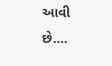આવી છે….